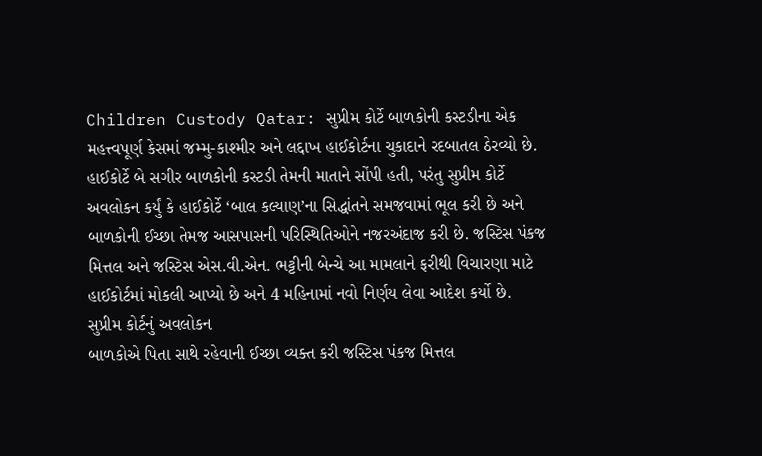Children Custody Qatar: સુપ્રીમ કોર્ટે બાળકોની કસ્ટડીના એક મહત્ત્વપૂર્ણ કેસમાં જમ્મુ-કાશ્મીર અને લદ્દાખ હાઈકોર્ટના ચુકાદાને રદબાતલ ઠેરવ્યો છે. હાઈકોર્ટે બે સગીર બાળકોની કસ્ટડી તેમની માતાને સોંપી હતી, પરંતુ સુપ્રીમ કોર્ટે અવલોકન કર્યું કે હાઈકોર્ટે ‘બાલ કલ્યાણ’ના સિદ્ધાંતને સમજવામાં ભૂલ કરી છે અને બાળકોની ઈચ્છા તેમજ આસપાસની પરિસ્થિતિઓને નજરઅંદાજ કરી છે. જસ્ટિસ પંકજ મિત્તલ અને જસ્ટિસ એસ.વી.એન. ભટ્ટીની બેન્ચે આ મામલાને ફરીથી વિચારણા માટે હાઈકોર્ટમાં મોકલી આપ્યો છે અને 4 મહિનામાં નવો નિર્ણય લેવા આદેશ કર્યો છે.
સુપ્રીમ કોર્ટનું અવલોકન
બાળકોએ પિતા સાથે રહેવાની ઈચ્છા વ્યક્ત કરી જસ્ટિસ પંકજ મિત્તલ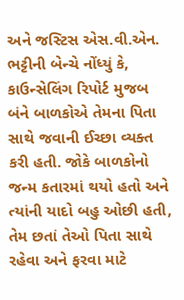અને જસ્ટિસ એસ.વી.એન. ભટ્ટીની બેન્ચે નોંધ્યું કે, કાઉન્સેલિંગ રિપોર્ટ મુજબ બંને બાળકોએ તેમના પિતા સાથે જવાની ઈચ્છા વ્યક્ત કરી હતી. જોકે બાળકોનો જન્મ કતારમાં થયો હતો અને ત્યાંની યાદો બહુ ઓછી હતી, તેમ છતાં તેઓ પિતા સાથે રહેવા અને ફરવા માટે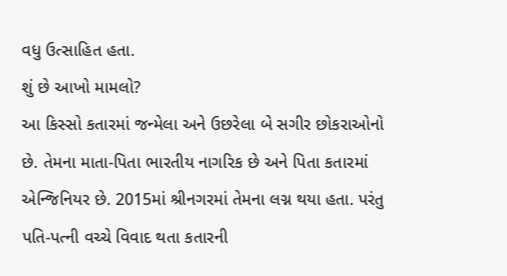વધુ ઉત્સાહિત હતા.
શું છે આખો મામલો?
આ કિસ્સો કતારમાં જન્મેલા અને ઉછરેલા બે સગીર છોકરાઓનો છે. તેમના માતા-પિતા ભારતીય નાગરિક છે અને પિતા કતારમાં એન્જિનિયર છે. 2015માં શ્રીનગરમાં તેમના લગ્ન થયા હતા. પરંતુ પતિ-પત્ની વચ્ચે વિવાદ થતા કતારની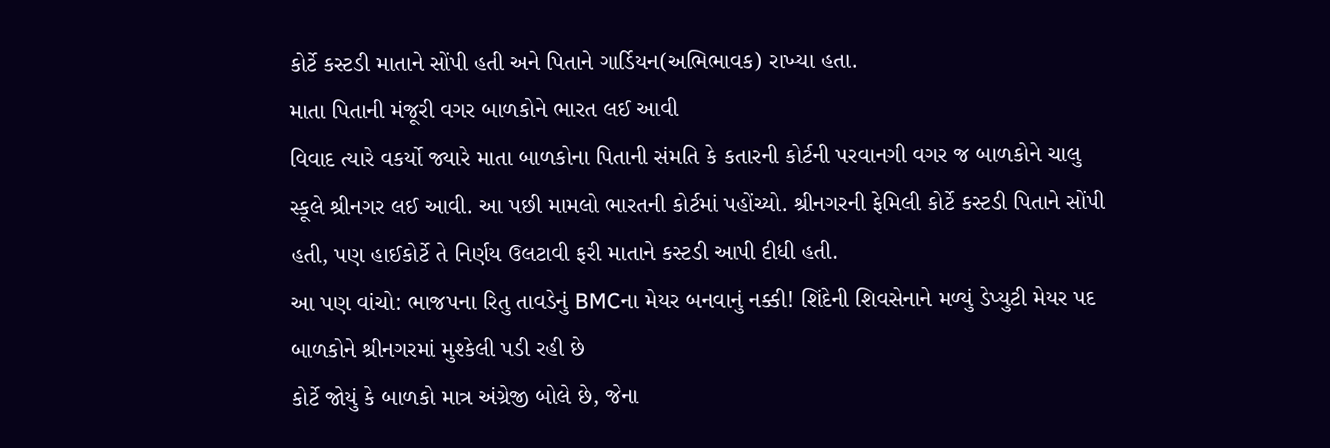કોર્ટે કસ્ટડી માતાને સોંપી હતી અને પિતાને ગાર્ડિયન(અભિભાવક) રાખ્યા હતા.
માતા પિતાની મંજૂરી વગર બાળકોને ભારત લઈ આવી
વિવાદ ત્યારે વકર્યો જ્યારે માતા બાળકોના પિતાની સંમતિ કે કતારની કોર્ટની પરવાનગી વગર જ બાળકોને ચાલુ સ્કૂલે શ્રીનગર લઈ આવી. આ પછી મામલો ભારતની કોર્ટમાં પહોંચ્યો. શ્રીનગરની ફેમિલી કોર્ટે કસ્ટડી પિતાને સોંપી હતી, પણ હાઈકોર્ટે તે નિર્ણય ઉલટાવી ફરી માતાને કસ્ટડી આપી દીધી હતી.
આ પણ વાંચો: ભાજપના રિતુ તાવડેનું BMCના મેયર બનવાનું નક્કી! શિંદેની શિવસેનાને મળ્યું ડેપ્યુટી મેયર પદ
બાળકોને શ્રીનગરમાં મુશ્કેલી પડી રહી છે
કોર્ટે જોયું કે બાળકો માત્ર અંગ્રેજી બોલે છે, જેના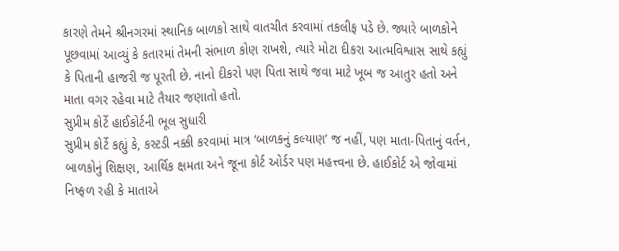કારણે તેમને શ્રીનગરમાં સ્થાનિક બાળકો સાથે વાતચીત કરવામાં તકલીફ પડે છે. જ્યારે બાળકોને પૂછવામાં આવ્યું કે કતારમાં તેમની સંભાળ કોણ રાખશે, ત્યારે મોટા દીકરા આત્મવિશ્વાસ સાથે કહ્યું કે પિતાની હાજરી જ પૂરતી છે. નાનો દીકરો પણ પિતા સાથે જવા માટે ખૂબ જ આતુર હતો અને માતા વગર રહેવા માટે તૈયાર જણાતો હતો.
સુપ્રીમ કોર્ટે હાઈકોર્ટની ભૂલ સુધારી
સુપ્રીમ કોર્ટે કહ્યું કે, કસ્ટડી નક્કી કરવામાં માત્ર ‘બાળકનું કલ્યાણ’ જ નહીં, પણ માતા-પિતાનું વર્તન, બાળકોનું શિક્ષણ, આર્થિક ક્ષમતા અને જૂના કોર્ટ ઓર્ડર પણ મહત્ત્વના છે. હાઈકોર્ટ એ જોવામાં નિષ્ફળ રહી કે માતાએ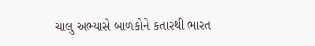ચાલુ અભ્યાસે બાળકોને કતારથી ભારત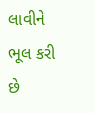લાવીને ભૂલ કરી છે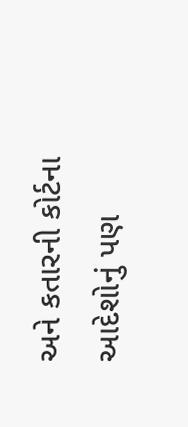અને કતારની કોર્ટના આદેશોનું પણ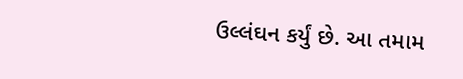ઉલ્લંઘન કર્યું છે. આ તમામ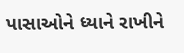પાસાઓને ધ્યાને રાખીને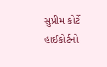સુપ્રીમ કોર્ટે હાઈકોર્ટનો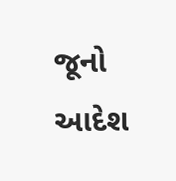જૂનો આદેશ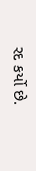રદ કર્યો છે.